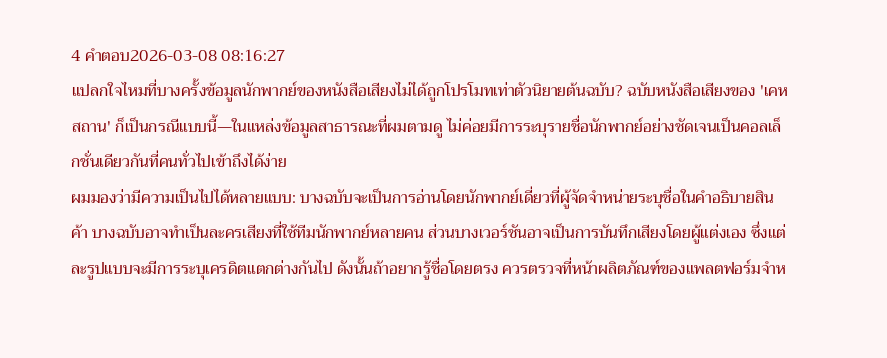4 คำตอบ2026-03-08 08:16:27
แปลกใจไหมที่บางครั้งข้อมูลนักพากย์ของหนังสือเสียงไม่ได้ถูกโปรโมทเท่าตัวนิยายต้นฉบับ? ฉบับหนังสือเสียงของ 'เคหสถาน' ก็เป็นกรณีแบบนี้—ในแหล่งข้อมูลสาธารณะที่ผมตามดู ไม่ค่อยมีการระบุรายชื่อนักพากย์อย่างชัดเจนเป็นคอลเล็กชั่นเดียวกันที่คนทั่วไปเข้าถึงได้ง่าย
ผมมองว่ามีความเป็นไปได้หลายแบบ: บางฉบับจะเป็นการอ่านโดยนักพากย์เดี่ยวที่ผู้จัดจำหน่ายระบุชื่อในคำอธิบายสินค้า บางฉบับอาจทำเป็นละครเสียงที่ใช้ทีมนักพากย์หลายคน ส่วนบางเวอร์ชันอาจเป็นการบันทึกเสียงโดยผู้แต่งเอง ซึ่งแต่ละรูปแบบจะมีการระบุเครดิตแตกต่างกันไป ดังนั้นถ้าอยากรู้ชื่อโดยตรง ควรตรวจที่หน้าผลิตภัณฑ์ของแพลตฟอร์มจำห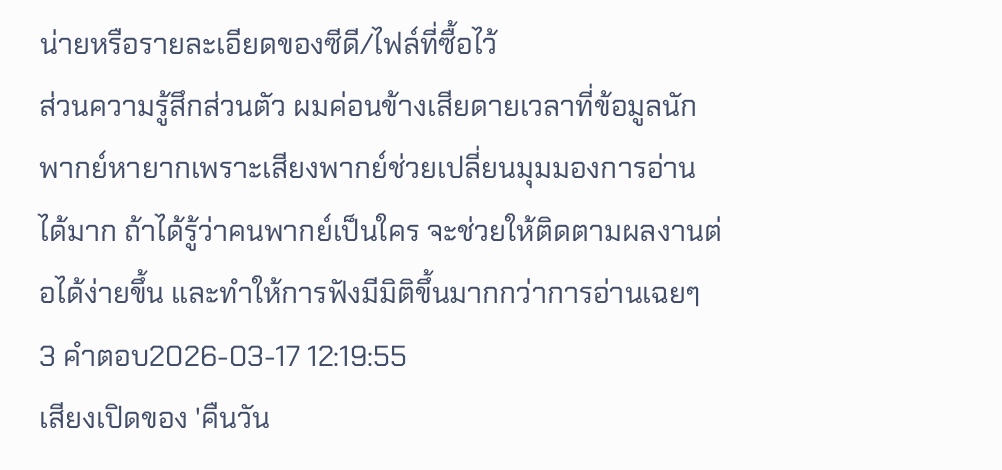น่ายหรือรายละเอียดของซีดี/ไฟล์ที่ซื้อไว้
ส่วนความรู้สึกส่วนตัว ผมค่อนข้างเสียดายเวลาที่ข้อมูลนักพากย์หายากเพราะเสียงพากย์ช่วยเปลี่ยนมุมมองการอ่านได้มาก ถ้าได้รู้ว่าคนพากย์เป็นใคร จะช่วยให้ติดตามผลงานต่อได้ง่ายขึ้น และทำให้การฟังมีมิติขึ้นมากกว่าการอ่านเฉยๆ
3 คำตอบ2026-03-17 12:19:55
เสียงเปิดของ 'คืนวัน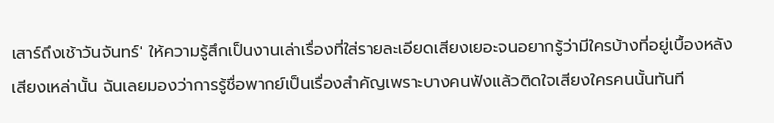เสาร์ถึงเช้าวันจันทร์' ให้ความรู้สึกเป็นงานเล่าเรื่องที่ใส่รายละเอียดเสียงเยอะจนอยากรู้ว่ามีใครบ้างที่อยู่เบื้องหลังเสียงเหล่านั้น ฉันเลยมองว่าการรู้ชื่อพากย์เป็นเรื่องสำคัญเพราะบางคนฟังแล้วติดใจเสียงใครคนนั้นทันที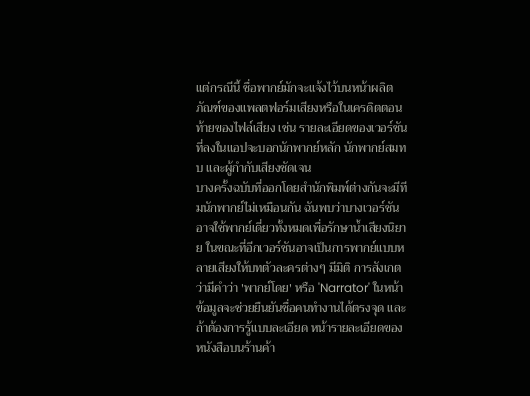แต่กรณีนี้ ชื่อพากย์มักจะแจ้งไว้บนหน้าผลิตภัณฑ์ของแพลตฟอร์มเสียงหรือในเครดิตตอนท้ายของไฟล์เสียง เช่น รายละเอียดของเวอร์ชันที่ลงในแอปจะบอกนักพากย์หลัก นักพากย์สมทบ และผู้กำกับเสียงชัดเจน
บางครั้งฉบับที่ออกโดยสำนักพิมพ์ต่างกันจะมีทีมนักพากย์ไม่เหมือนกัน ฉันพบว่าบางเวอร์ชันอาจใช้พากย์เดี่ยวทั้งหมดเพื่อรักษาน้ำเสียงนิยาย ในขณะที่อีกเวอร์ชันอาจเป็นการพากย์แบบหลายเสียงให้บทตัวละครต่างๆ มีมิติ การสังเกตว่ามีคำว่า 'พากย์โดย' หรือ 'Narrator' ในหน้าข้อมูลจะช่วยยืนยันชื่อคนทำงานได้ตรงจุด และถ้าต้องการรู้แบบละเอียด หน้ารายละเอียดของหนังสือบนร้านค้า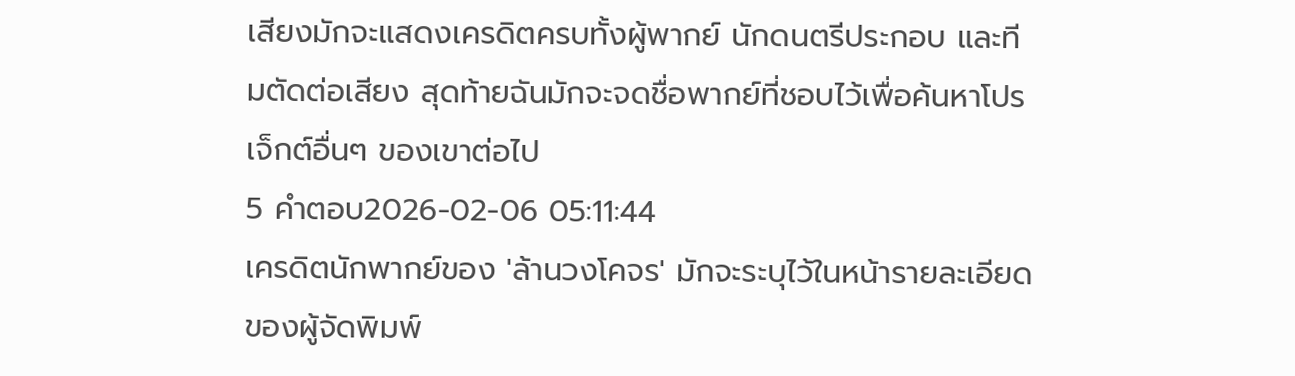เสียงมักจะแสดงเครดิตครบทั้งผู้พากย์ นักดนตรีประกอบ และทีมตัดต่อเสียง สุดท้ายฉันมักจะจดชื่อพากย์ที่ชอบไว้เพื่อค้นหาโปรเจ็กต์อื่นๆ ของเขาต่อไป
5 คำตอบ2026-02-06 05:11:44
เครดิตนักพากย์ของ 'ล้านวงโคจร' มักจะระบุไว้ในหน้ารายละเอียดของผู้จัดพิมพ์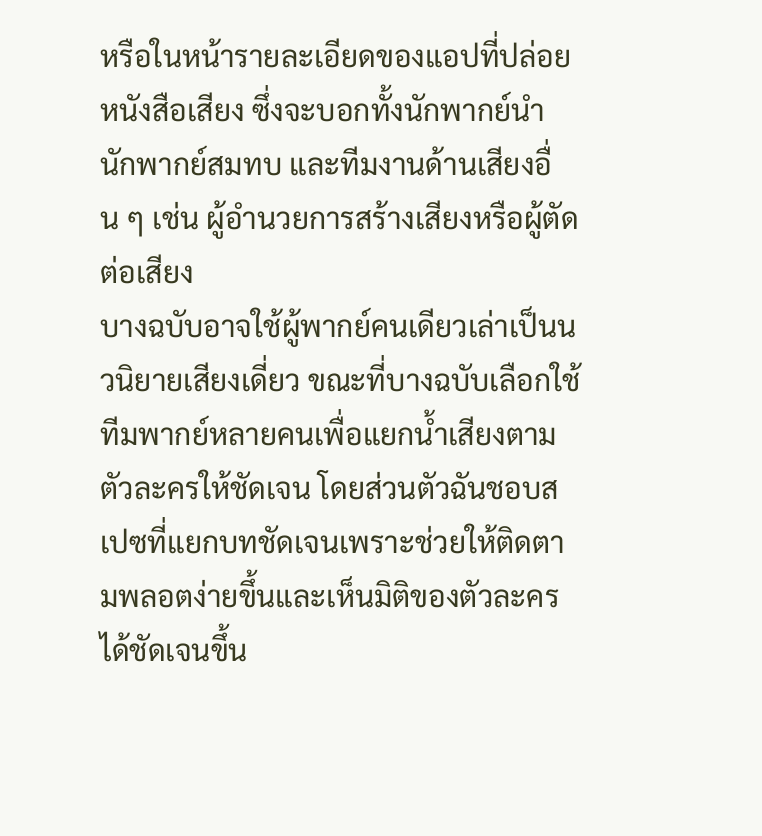หรือในหน้ารายละเอียดของแอปที่ปล่อยหนังสือเสียง ซึ่งจะบอกทั้งนักพากย์นำ นักพากย์สมทบ และทีมงานด้านเสียงอื่น ๆ เช่น ผู้อำนวยการสร้างเสียงหรือผู้ตัดต่อเสียง
บางฉบับอาจใช้ผู้พากย์คนเดียวเล่าเป็นนวนิยายเสียงเดี่ยว ขณะที่บางฉบับเลือกใช้ทีมพากย์หลายคนเพื่อแยกน้ำเสียงตามตัวละครให้ชัดเจน โดยส่วนตัวฉันชอบสเปซที่แยกบทชัดเจนเพราะช่วยให้ติดตามพลอตง่ายขึ้นและเห็นมิติของตัวละครได้ชัดเจนขึ้น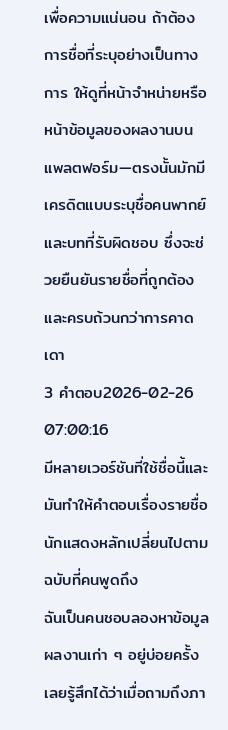เพื่อความแน่นอน ถ้าต้องการชื่อที่ระบุอย่างเป็นทางการ ให้ดูที่หน้าจำหน่ายหรือหน้าข้อมูลของผลงานบนแพลตฟอร์ม—ตรงนั้นมักมีเครดิตแบบระบุชื่อคนพากย์และบทที่รับผิดชอบ ซึ่งจะช่วยยืนยันรายชื่อที่ถูกต้องและครบถ้วนกว่าการคาดเดา
3 คำตอบ2026-02-26 07:00:16
มีหลายเวอร์ชันที่ใช้ชื่อนี้และมันทำให้คำตอบเรื่องรายชื่อนักแสดงหลักเปลี่ยนไปตามฉบับที่คนพูดถึง
ฉันเป็นคนชอบลองหาข้อมูลผลงานเก่า ๆ อยู่บ่อยครั้ง เลยรู้สึกได้ว่าเมื่อถามถึงภา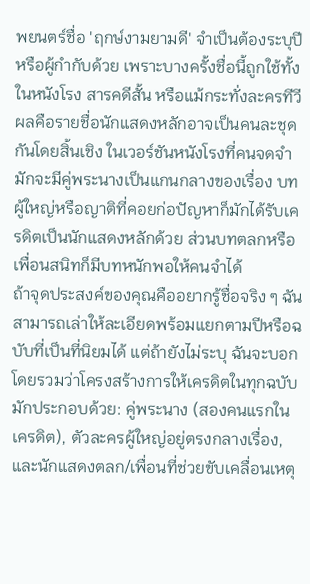พยนตร์ชื่อ 'ฤกษ์งามยามดี' จำเป็นต้องระบุปีหรือผู้กำกับด้วย เพราะบางครั้งชื่อนี้ถูกใช้ทั้งในหนังโรง สารคดีสั้น หรือแม้กระทั่งละครทีวี ผลคือรายชื่อนักแสดงหลักอาจเป็นคนละชุดกันโดยสิ้นเชิง ในเวอร์ชันหนังโรงที่คนจดจำมักจะมีคู่พระนางเป็นแกนกลางของเรื่อง บทผู้ใหญ่หรือญาติที่คอยก่อปัญหาก็มักได้รับเครดิตเป็นนักแสดงหลักด้วย ส่วนบทตลกหรือเพื่อนสนิทก็มีบทหนักพอให้คนจำได้
ถ้าจุดประสงค์ของคุณคืออยากรู้ชื่อจริง ๆ ฉันสามารถเล่าให้ละเอียดพร้อมแยกตามปีหรือฉบับที่เป็นที่นิยมได้ แต่ถ้ายังไม่ระบุ ฉันจะบอกโดยรวมว่าโครงสร้างการให้เครดิตในทุกฉบับมักประกอบด้วย: คู่พระนาง (สองคนแรกในเครดิต), ตัวละครผู้ใหญ่อยู่ตรงกลางเรื่อง, และนักแสดงตลก/เพื่อนที่ช่วยขับเคลื่อนเหตุ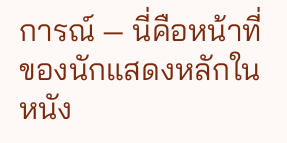การณ์ — นี่คือหน้าที่ของนักแสดงหลักในหนัง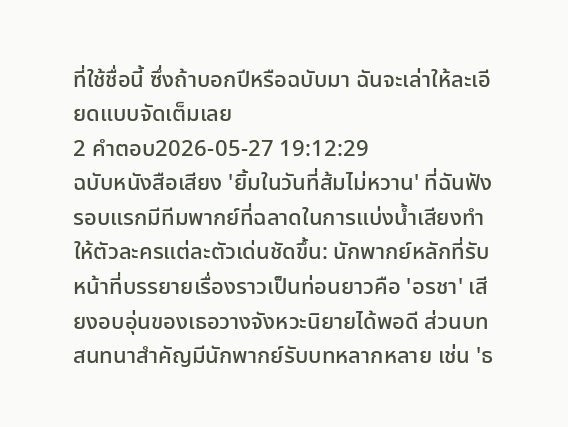ที่ใช้ชื่อนี้ ซึ่งถ้าบอกปีหรือฉบับมา ฉันจะเล่าให้ละเอียดแบบจัดเต็มเลย
2 คำตอบ2026-05-27 19:12:29
ฉบับหนังสือเสียง 'ยิ้มในวันที่ส้มไม่หวาน' ที่ฉันฟังรอบแรกมีทีมพากย์ที่ฉลาดในการแบ่งน้ำเสียงทำให้ตัวละครแต่ละตัวเด่นชัดขึ้น: นักพากย์หลักที่รับหน้าที่บรรยายเรื่องราวเป็นท่อนยาวคือ 'อรชา' เสียงอบอุ่นของเธอวางจังหวะนิยายได้พอดี ส่วนบทสนทนาสำคัญมีนักพากย์รับบทหลากหลาย เช่น 'ธ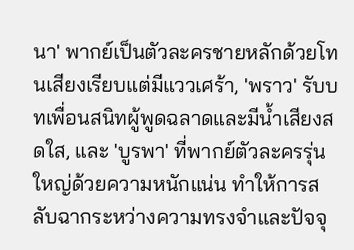นา' พากย์เป็นตัวละครชายหลักด้วยโทนเสียงเรียบแต่มีแววเศร้า, 'พราว' รับบทเพื่อนสนิทผู้พูดฉลาดและมีน้ำเสียงสดใส, และ 'บูรพา' ที่พากย์ตัวละครรุ่นใหญ่ด้วยความหนักแน่น ทำให้การสลับฉากระหว่างความทรงจำและปัจจุ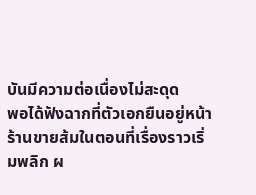บันมีความต่อเนื่องไม่สะดุด
พอได้ฟังฉากที่ตัวเอกยืนอยู่หน้าร้านขายส้มในตอนที่เรื่องราวเริ่มพลิก ผ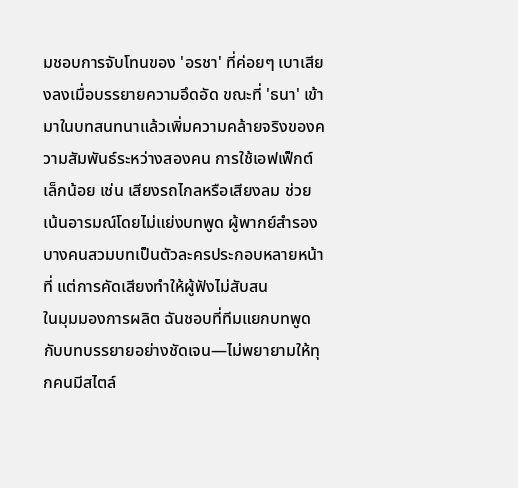มชอบการจับโทนของ 'อรชา' ที่ค่อยๆ เบาเสียงลงเมื่อบรรยายความอึดอัด ขณะที่ 'ธนา' เข้ามาในบทสนทนาแล้วเพิ่มความคล้ายจริงของความสัมพันธ์ระหว่างสองคน การใช้เอฟเฟ็กต์เล็กน้อย เช่น เสียงรถไกลหรือเสียงลม ช่วยเน้นอารมณ์โดยไม่แย่งบทพูด ผู้พากย์สำรองบางคนสวมบทเป็นตัวละครประกอบหลายหน้าที่ แต่การคัดเสียงทำให้ผู้ฟังไม่สับสน
ในมุมมองการผลิต ฉันชอบที่ทีมแยกบทพูดกับบทบรรยายอย่างชัดเจน—ไม่พยายามให้ทุกคนมีสไตล์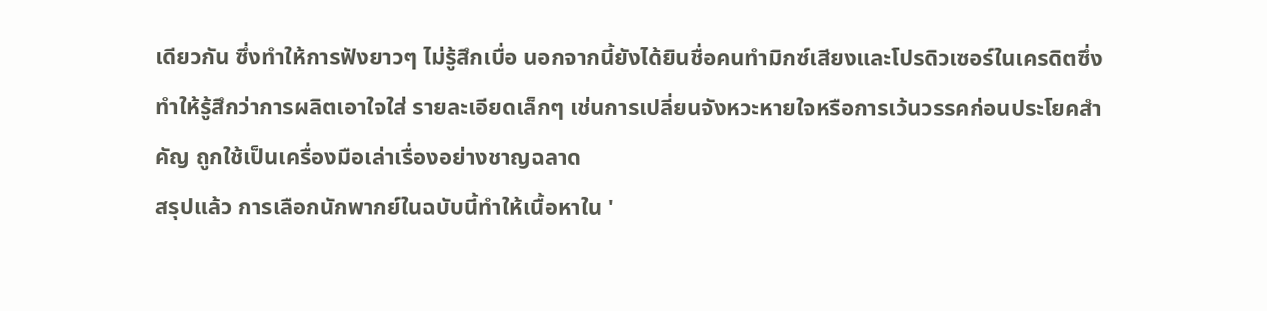เดียวกัน ซึ่งทำให้การฟังยาวๆ ไม่รู้สึกเบื่อ นอกจากนี้ยังได้ยินชื่อคนทำมิกซ์เสียงและโปรดิวเซอร์ในเครดิตซึ่งทำให้รู้สึกว่าการผลิตเอาใจใส่ รายละเอียดเล็กๆ เช่นการเปลี่ยนจังหวะหายใจหรือการเว้นวรรคก่อนประโยคสำคัญ ถูกใช้เป็นเครื่องมือเล่าเรื่องอย่างชาญฉลาด
สรุปแล้ว การเลือกนักพากย์ในฉบับนี้ทำให้เนื้อหาใน '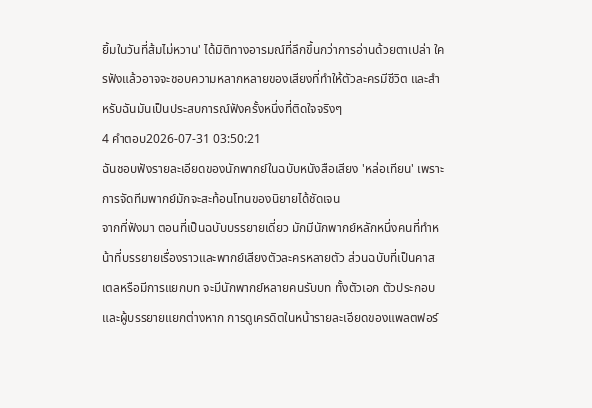ยิ้มในวันที่ส้มไม่หวาน' ได้มิติทางอารมณ์ที่ลึกขึ้นกว่าการอ่านด้วยตาเปล่า ใครฟังแล้วอาจจะชอบความหลากหลายของเสียงที่ทำให้ตัวละครมีชีวิต และสำหรับฉันมันเป็นประสบการณ์ฟังครั้งหนึ่งที่ติดใจจริงๆ
4 คำตอบ2026-07-31 03:50:21
ฉันชอบฟังรายละเอียดของนักพากย์ในฉบับหนังสือเสียง 'หล่อเทียน' เพราะการจัดทีมพากย์มักจะสะท้อนโทนของนิยายได้ชัดเจน
จากที่ฟังมา ตอนที่เป็นฉบับบรรยายเดี่ยว มักมีนักพากย์หลักหนึ่งคนที่ทำหน้าที่บรรยายเรื่องราวและพากย์เสียงตัวละครหลายตัว ส่วนฉบับที่เป็นคาสเตลหรือมีการแยกบท จะมีนักพากย์หลายคนรับบท ทั้งตัวเอก ตัวประกอบ และผู้บรรยายแยกต่างหาก การดูเครดิตในหน้ารายละเอียดของแพลตฟอร์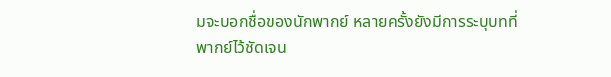มจะบอกชื่อของนักพากย์ หลายครั้งยังมีการระบุบทที่พากย์ไว้ชัดเจน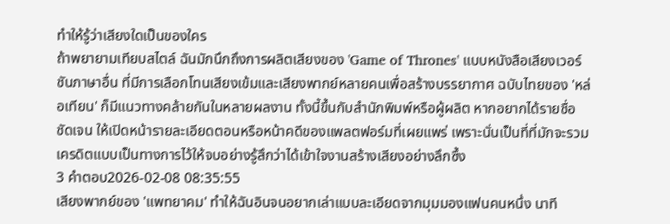ทำให้รู้ว่าเสียงใดเป็นของใคร
ถ้าพยายามเทียบสไตล์ ฉันมักนึกถึงการผลิตเสียงของ 'Game of Thrones' แบบหนังสือเสียงเวอร์ชันภาษาอื่น ที่มีการเลือกโทนเสียงเข้มและเสียงพากย์หลายคนเพื่อสร้างบรรยากาศ ฉบับไทยของ 'หล่อเทียน' ก็มีแนวทางคล้ายกันในหลายผลงาน ทั้งนี้ขึ้นกับสำนักพิมพ์หรือผู้ผลิต หากอยากได้รายชื่อชัดเจน ให้เปิดหน้ารายละเอียดตอนหรือหน้าคดีของแพลตฟอร์มที่เผยแพร่ เพราะนั่นเป็นที่ที่มักจะรวมเครดิตแบบเป็นทางการไว้ให้จบอย่างรู้สึกว่าได้เข้าใจงานสร้างเสียงอย่างลึกซึ้ง
3 คำตอบ2026-02-08 08:35:55
เสียงพากย์ของ 'แพทยาคม' ทำให้ฉันอินจนอยากเล่าแบบละเอียดจากมุมมองแฟนคนหนึ่ง นาที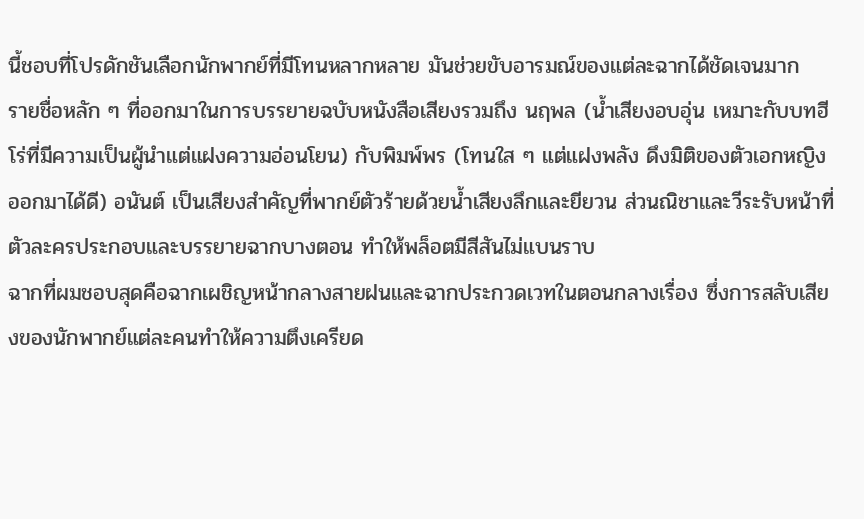นี้ชอบที่โปรดักชันเลือกนักพากย์ที่มีโทนหลากหลาย มันช่วยขับอารมณ์ของแต่ละฉากได้ชัดเจนมาก
รายชื่อหลัก ๆ ที่ออกมาในการบรรยายฉบับหนังสือเสียงรวมถึง นฤพล (น้ำเสียงอบอุ่น เหมาะกับบทฮีโร่ที่มีความเป็นผู้นำแต่แฝงความอ่อนโยน) กับพิมพ์พร (โทนใส ๆ แต่แฝงพลัง ดึงมิติของตัวเอกหญิงออกมาได้ดี) อนันต์ เป็นเสียงสำคัญที่พากย์ตัวร้ายด้วยน้ำเสียงลึกและยียวน ส่วนณิชาและวีระรับหน้าที่ตัวละครประกอบและบรรยายฉากบางตอน ทำให้พล็อตมีสีสันไม่แบนราบ
ฉากที่ผมชอบสุดคือฉากเผชิญหน้ากลางสายฝนและฉากประกวดเวทในตอนกลางเรื่อง ซึ่งการสลับเสียงของนักพากย์แต่ละคนทำให้ความตึงเครียด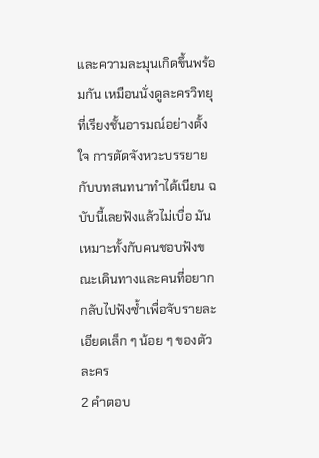และความละมุนเกิดขึ้นพร้อมกัน เหมือนนั่งดูละครวิทยุที่เรียงชั้นอารมณ์อย่างตั้งใจ การตัดจังหวะบรรยายกับบทสนทนาทำได้เนียน ฉบับนี้เลยฟังแล้วไม่เบื่อ มันเหมาะทั้งกับคนชอบฟังขณะเดินทางและคนที่อยากกลับไปฟังซ้ำเพื่อจับรายละเอียดเล็ก ๆ น้อย ๆ ของตัวละคร
2 คำตอบ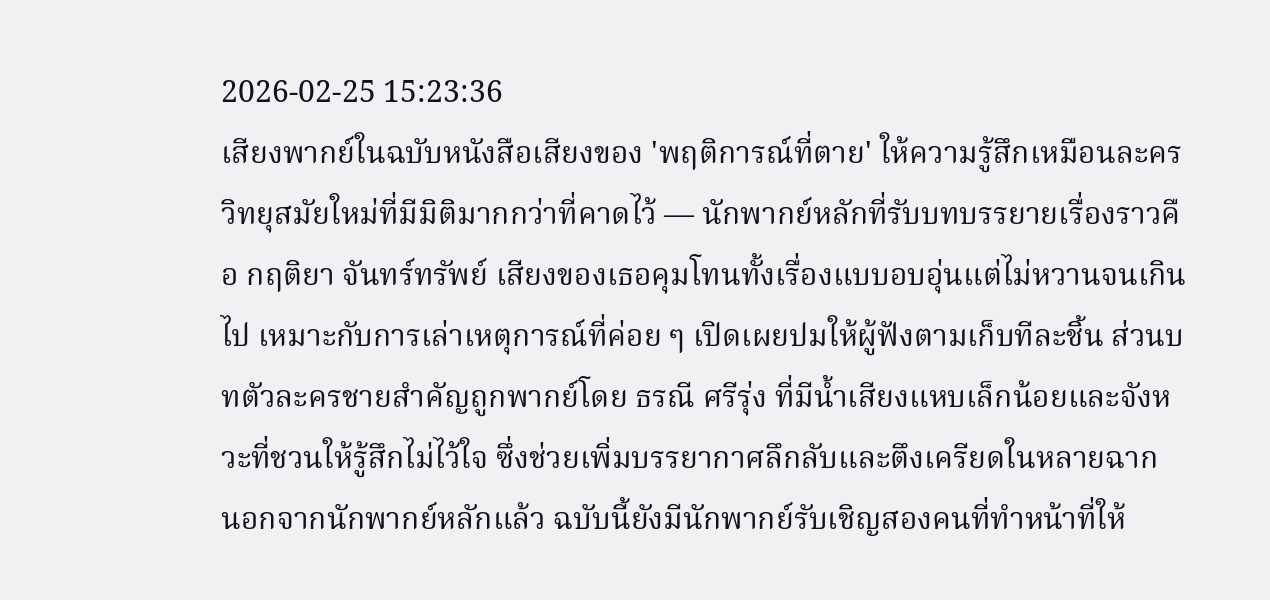2026-02-25 15:23:36
เสียงพากย์ในฉบับหนังสือเสียงของ 'พฤติการณ์ที่ตาย' ให้ความรู้สึกเหมือนละครวิทยุสมัยใหม่ที่มีมิติมากกว่าที่คาดไว้ — นักพากย์หลักที่รับบทบรรยายเรื่องราวคือ กฤติยา จันทร์ทรัพย์ เสียงของเธอคุมโทนทั้งเรื่องแบบอบอุ่นแต่ไม่หวานจนเกินไป เหมาะกับการเล่าเหตุการณ์ที่ค่อย ๆ เปิดเผยปมให้ผู้ฟังตามเก็บทีละชิ้น ส่วนบทตัวละครชายสำคัญถูกพากย์โดย ธรณี ศรีรุ่ง ที่มีน้ำเสียงแหบเล็กน้อยและจังหวะที่ชวนให้รู้สึกไม่ไว้ใจ ซึ่งช่วยเพิ่มบรรยากาศลึกลับและตึงเครียดในหลายฉาก
นอกจากนักพากย์หลักแล้ว ฉบับนี้ยังมีนักพากย์รับเชิญสองคนที่ทำหน้าที่ให้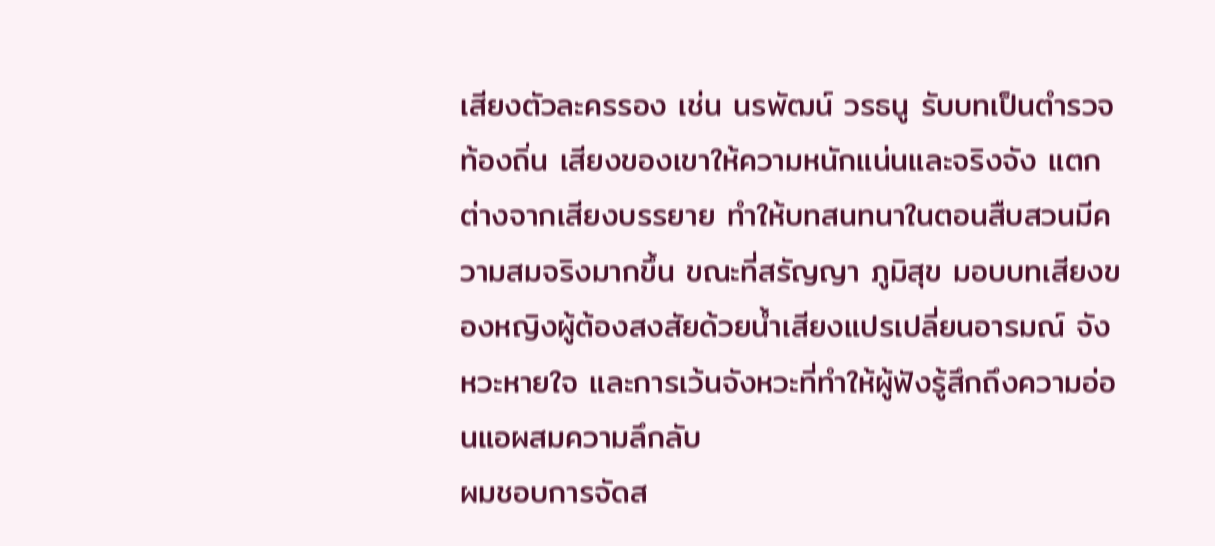เสียงตัวละครรอง เช่น นรพัฒน์ วรธนู รับบทเป็นตำรวจท้องถิ่น เสียงของเขาให้ความหนักแน่นและจริงจัง แตกต่างจากเสียงบรรยาย ทำให้บทสนทนาในตอนสืบสวนมีความสมจริงมากขึ้น ขณะที่สรัญญา ภูมิสุข มอบบทเสียงของหญิงผู้ต้องสงสัยด้วยน้ำเสียงแปรเปลี่ยนอารมณ์ จังหวะหายใจ และการเว้นจังหวะที่ทำให้ผู้ฟังรู้สึกถึงความอ่อนแอผสมความลึกลับ
ผมชอบการจัดส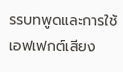รรบทพูดและการใช้เอฟเฟกต์เสียง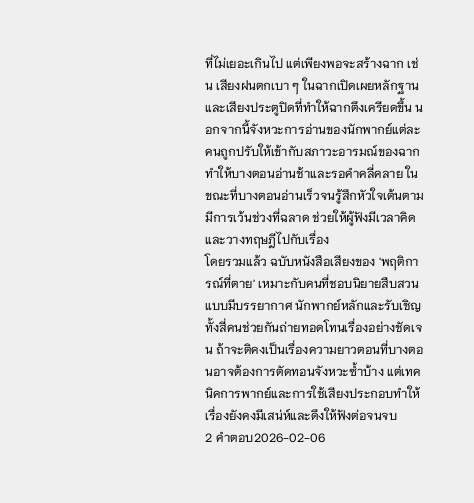ที่ไม่เยอะเกินไป แต่เพียงพอจะสร้างฉาก เช่น เสียงฝนตกเบา ๆ ในฉากเปิดเผยหลักฐาน และเสียงประตูปิดที่ทำให้ฉากตึงเครียดขึ้น นอกจากนี้จังหวะการอ่านของนักพากย์แต่ละคนถูกปรับให้เข้ากับสภาวะอารมณ์ของฉาก ทำให้บางตอนอ่านช้าและรอคำคลี่คลาย ในขณะที่บางตอนอ่านเร็วจนรู้สึกหัวใจเต้นตาม มีการเว้นช่วงที่ฉลาด ช่วยให้ผู้ฟังมีเวลาคิดและวางทฤษฎีไปกับเรื่อง
โดยรวมแล้ว ฉบับหนังสือเสียงของ 'พฤติการณ์ที่ตาย' เหมาะกับคนที่ชอบนิยายสืบสวนแบบมีบรรยากาศ นักพากย์หลักและรับเชิญทั้งสี่คนช่วยกันถ่ายทอดโทนเรื่องอย่างชัดเจน ถ้าจะติคงเป็นเรื่องความยาวตอนที่บางตอนอาจต้องการตัดทอนจังหวะซ้ำบ้าง แต่เทคนิคการพากย์และการใช้เสียงประกอบทำให้เรื่องยังคงมีเสน่ห์และดึงให้ฟังต่อจนจบ
2 คำตอบ2026-02-06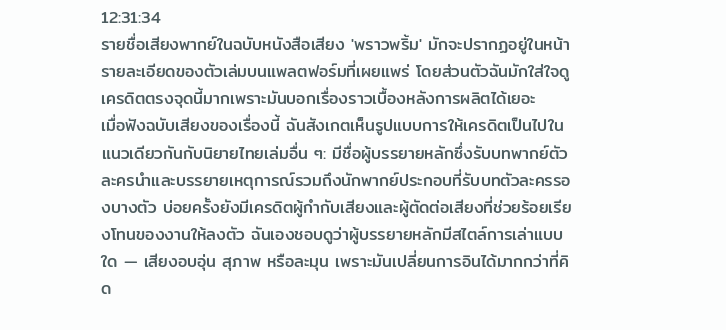12:31:34
รายชื่อเสียงพากย์ในฉบับหนังสือเสียง 'พราวพริ้ม' มักจะปรากฏอยู่ในหน้ารายละเอียดของตัวเล่มบนแพลตฟอร์มที่เผยแพร่ โดยส่วนตัวฉันมักใส่ใจดูเครดิตตรงจุดนี้มากเพราะมันบอกเรื่องราวเบื้องหลังการผลิตได้เยอะ
เมื่อฟังฉบับเสียงของเรื่องนี้ ฉันสังเกตเห็นรูปแบบการให้เครดิตเป็นไปในแนวเดียวกันกับนิยายไทยเล่มอื่น ๆ: มีชื่อผู้บรรยายหลักซึ่งรับบทพากย์ตัวละครนำและบรรยายเหตุการณ์รวมถึงนักพากย์ประกอบที่รับบทตัวละครรองบางตัว บ่อยครั้งยังมีเครดิตผู้กำกับเสียงและผู้ตัดต่อเสียงที่ช่วยร้อยเรียงโทนของงานให้ลงตัว ฉันเองชอบดูว่าผู้บรรยายหลักมีสไตล์การเล่าแบบใด — เสียงอบอุ่น สุภาพ หรือละมุน เพราะมันเปลี่ยนการอินได้มากกว่าที่คิด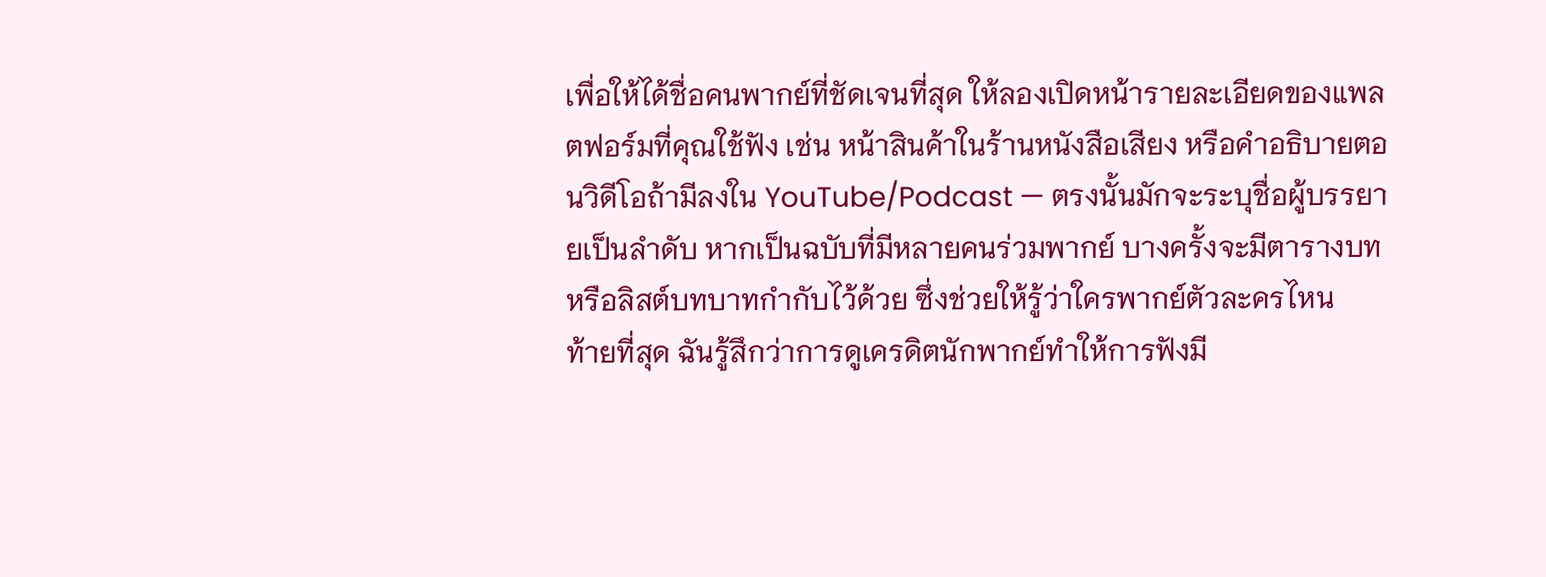เพื่อให้ได้ชื่อคนพากย์ที่ชัดเจนที่สุด ให้ลองเปิดหน้ารายละเอียดของแพลตฟอร์มที่คุณใช้ฟัง เช่น หน้าสินค้าในร้านหนังสือเสียง หรือคำอธิบายตอนวิดีโอถ้ามีลงใน YouTube/Podcast — ตรงนั้นมักจะระบุชื่อผู้บรรยายเป็นลำดับ หากเป็นฉบับที่มีหลายคนร่วมพากย์ บางครั้งจะมีตารางบทหรือลิสต์บทบาทกำกับไว้ด้วย ซึ่งช่วยให้รู้ว่าใครพากย์ตัวละครไหน
ท้ายที่สุด ฉันรู้สึกว่าการดูเครดิตนักพากย์ทำให้การฟังมี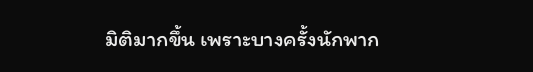มิติมากขึ้น เพราะบางครั้งนักพาก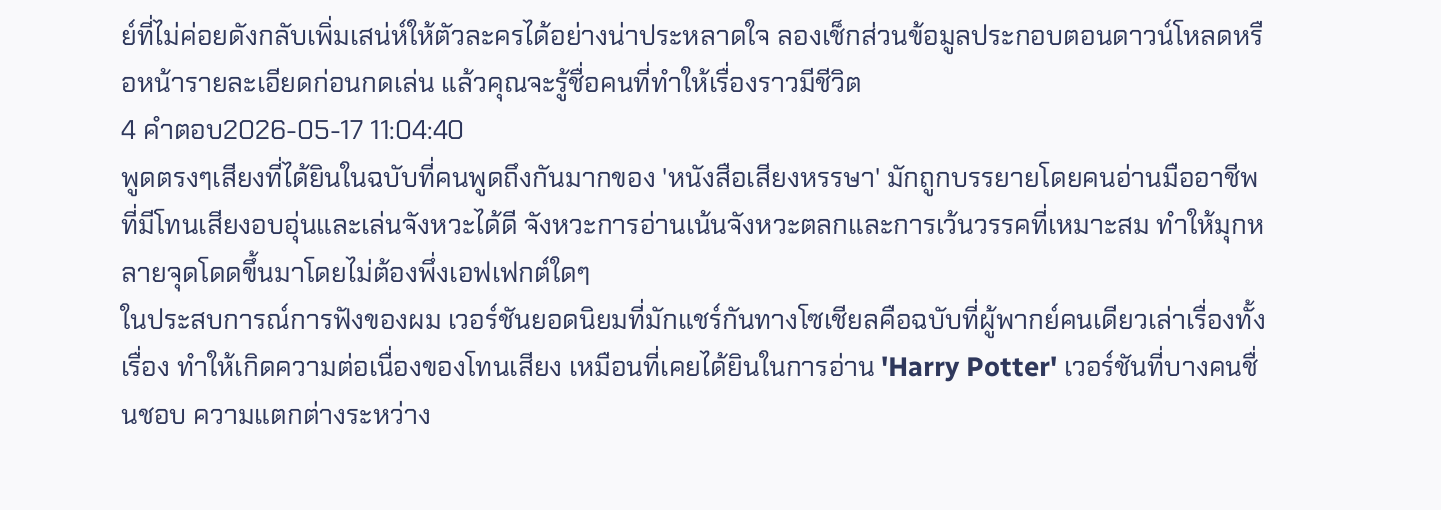ย์ที่ไม่ค่อยดังกลับเพิ่มเสน่ห์ให้ตัวละครได้อย่างน่าประหลาดใจ ลองเช็กส่วนข้อมูลประกอบตอนดาวน์โหลดหรือหน้ารายละเอียดก่อนกดเล่น แล้วคุณจะรู้ชื่อคนที่ทำให้เรื่องราวมีชีวิต
4 คำตอบ2026-05-17 11:04:40
พูดตรงๆเสียงที่ได้ยินในฉบับที่คนพูดถึงกันมากของ 'หนังสือเสียงหรรษา' มักถูกบรรยายโดยคนอ่านมืออาชีพที่มีโทนเสียงอบอุ่นและเล่นจังหวะได้ดี จังหวะการอ่านเน้นจังหวะตลกและการเว้นวรรคที่เหมาะสม ทำให้มุกหลายจุดโดดขึ้นมาโดยไม่ต้องพึ่งเอฟเฟกต์ใดๆ
ในประสบการณ์การฟังของผม เวอร์ชันยอดนิยมที่มักแชร์กันทางโซเชียลคือฉบับที่ผู้พากย์คนเดียวเล่าเรื่องทั้งเรื่อง ทำให้เกิดความต่อเนื่องของโทนเสียง เหมือนที่เคยได้ยินในการอ่าน 'Harry Potter' เวอร์ชันที่บางคนชื่นชอบ ความแตกต่างระหว่าง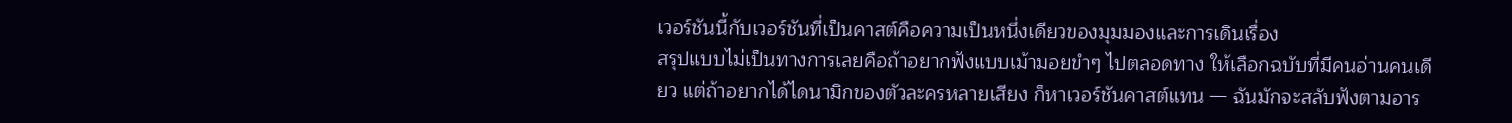เวอร์ชันนี้กับเวอร์ชันที่เป็นคาสต์คือความเป็นหนึ่งเดียวของมุมมองและการเดินเรื่อง
สรุปแบบไม่เป็นทางการเลยคือถ้าอยากฟังแบบเม้ามอยขำๆ ไปตลอดทาง ให้เลือกฉบับที่มีคนอ่านคนเดียว แต่ถ้าอยากได้ไดนามิกของตัวละครหลายเสียง ก็หาเวอร์ชันคาสต์แทน — ฉันมักจะสลับฟังตามอาร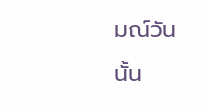มณ์วันนั้น